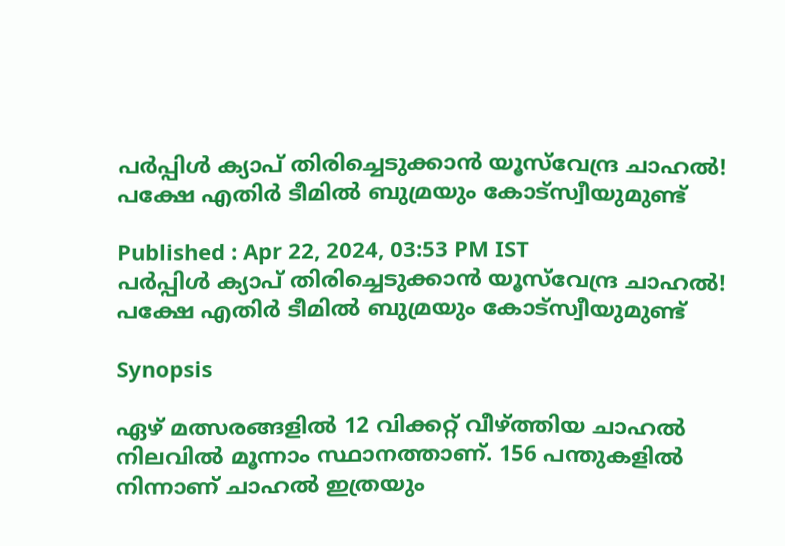പര്‍പ്പിള്‍ ക്യാപ് തിരിച്ചെടുക്കാന്‍ യൂസ്‌വേന്ദ്ര ചാഹല്‍! പക്ഷേ എതിര്‍ ടീമില്‍ ബുമ്രയും കോട്‌സ്വീയുമുണ്ട്

Published : Apr 22, 2024, 03:53 PM IST
പര്‍പ്പിള്‍ ക്യാപ് തിരിച്ചെടുക്കാന്‍ യൂസ്‌വേന്ദ്ര ചാഹല്‍! പക്ഷേ എതിര്‍ ടീമില്‍ ബുമ്രയും കോട്‌സ്വീയുമുണ്ട്

Synopsis

ഏഴ് മത്സരങ്ങളില്‍ 12 വിക്കറ്റ് വീഴ്ത്തിയ ചാഹല്‍ നിലവില്‍ മൂന്നാം സ്ഥാനത്താണ്. 156 പന്തുകളില്‍ നിന്നാണ് ചാഹല്‍ ഇത്രയും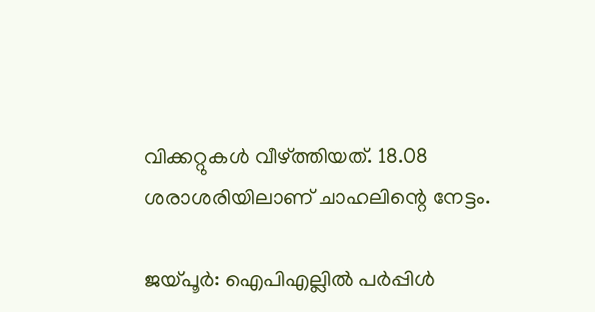വിക്കറ്റുകള്‍ വീഴ്ത്തിയത്. 18.08 ശരാശരിയിലാണ് ചാഹലിന്റെ നേട്ടം.

ജയ്പൂര്‍: ഐപിഎല്ലില്‍ പര്‍പ്പിള്‍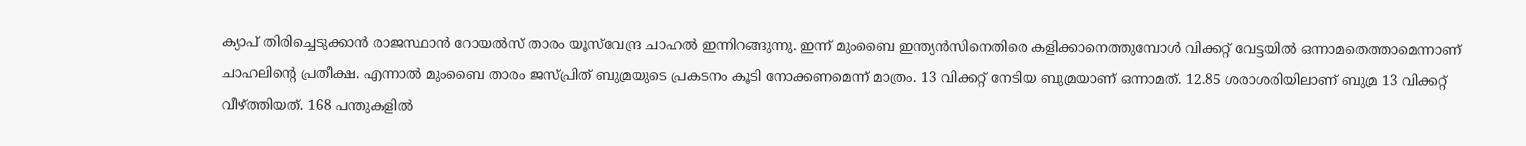ക്യാപ് തിരിച്ചെടുക്കാന്‍ രാജസ്ഥാന്‍ റോയല്‍സ് താരം യൂസ്‌വേന്ദ്ര ചാഹല്‍ ഇന്നിറങ്ങുന്നു. ഇന്ന് മുംബൈ ഇന്ത്യന്‍സിനെതിരെ കളിക്കാനെത്തുമ്പോള്‍ വിക്കറ്റ് വേട്ടയില്‍ ഒന്നാമതെത്താമെന്നാണ് ചാഹലിന്റെ പ്രതീക്ഷ. എന്നാല്‍ മുംബൈ താരം ജസ്പ്രിത് ബുമ്രയുടെ പ്രകടനം കൂടി നോക്കണമെന്ന് മാത്രം. 13 വിക്കറ്റ് നേടിയ ബുമ്രയാണ് ഒന്നാമത്. 12.85 ശരാശരിയിലാണ് ബുമ്ര 13 വിക്കറ്റ് വീഴ്ത്തിയത്. 168 പന്തുകളില്‍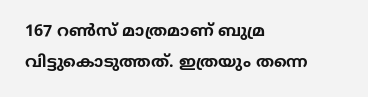167 റണ്‍സ് മാത്രമാണ് ബുമ്ര വിട്ടുകൊടുത്തത്. ഇത്രയും തന്നെ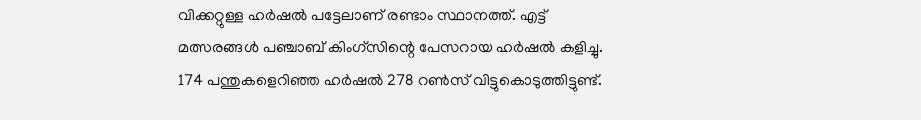വിക്കറ്റുള്ള ഹര്‍ഷല്‍ പട്ടേലാണ് രണ്ടാം സ്ഥാനത്ത്. എട്ട് മത്സരങ്ങള്‍ പഞ്ചാബ് കിംഗ്‌സിന്റെ പേസറായ ഹര്‍ഷല്‍ കളിച്ചു. 174 പന്തുകളെറിഞ്ഞ ഹര്‍ഷല്‍ 278 റണ്‍സ് വിട്ടുകൊടുത്തിട്ടുണ്ട്.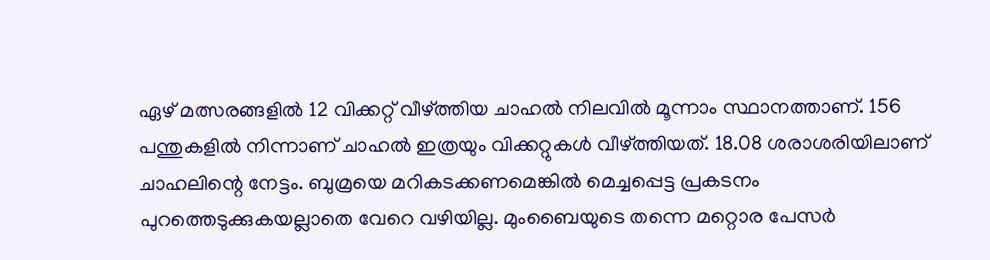ഏഴ് മത്സരങ്ങളില്‍ 12 വിക്കറ്റ് വീഴ്ത്തിയ ചാഹല്‍ നിലവില്‍ മൂന്നാം സ്ഥാനത്താണ്. 156 പന്തുകളില്‍ നിന്നാണ് ചാഹല്‍ ഇത്രയും വിക്കറ്റുകള്‍ വീഴ്ത്തിയത്. 18.08 ശരാശരിയിലാണ് ചാഹലിന്റെ നേട്ടം. ബുമ്രയെ മറികടക്കണമെങ്കില്‍ മെച്ചപ്പെട്ട പ്രകടനം പുറത്തെടുക്കുകയല്ലാതെ വേറെ വഴിയില്ല. മുംബൈയുടെ തന്നെ മറ്റൊര പേസര്‍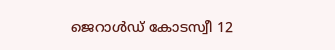ജെറാള്‍ഡ് കോടസ്വീ 12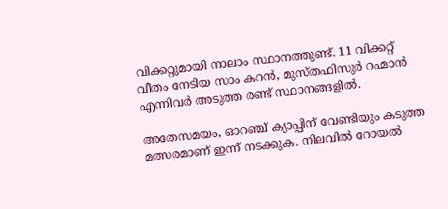വിക്കറ്റുമായി നാലാം സ്ഥാനത്തുണ്ട്. 11 വിക്കറ്റ് വീതം നേടിയ സാം കറന്‍, മുസ്തഫിസുര്‍ റഹ്മാന്‍ എന്നിവര്‍ അടുത്ത രണ്ട് സ്ഥാനങ്ങളില്‍.

അതേസമയം, ഓറഞ്ച് ക്യാപ്പിന് വേണ്ടിയും കടുത്ത മത്സരമാണ് ഇന്ന് നടക്കുക. നിലവില്‍ റോയല്‍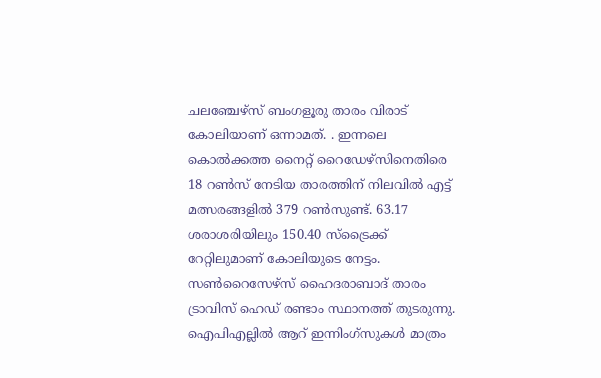ചലഞ്ചേഴ്‌സ് ബംഗളൂരു താരം വിരാട് കോലിയാണ് ഒന്നാമത്. . ഇന്നലെ കൊല്‍ക്കത്ത നൈറ്റ് റൈഡേഴ്‌സിനെതിരെ 18 റണ്‍സ് നേടിയ താരത്തിന് നിലവില്‍ എട്ട് മത്സരങ്ങളില്‍ 379 റണ്‍സുണ്ട്. 63.17 ശരാശരിയിലും 150.40 സ്‌ട്രൈക്ക് റേറ്റിലുമാണ് കോലിയുടെ നേട്ടം. സണ്‍റൈസേഴ്സ് ഹൈദരാബാദ് താരം ട്രാവിസ് ഹെഡ് രണ്ടാം സ്ഥാനത്ത് തുടരുന്നു. ഐപിഎല്ലില്‍ ആറ് ഇന്നിംഗ്സുകള്‍ മാത്രം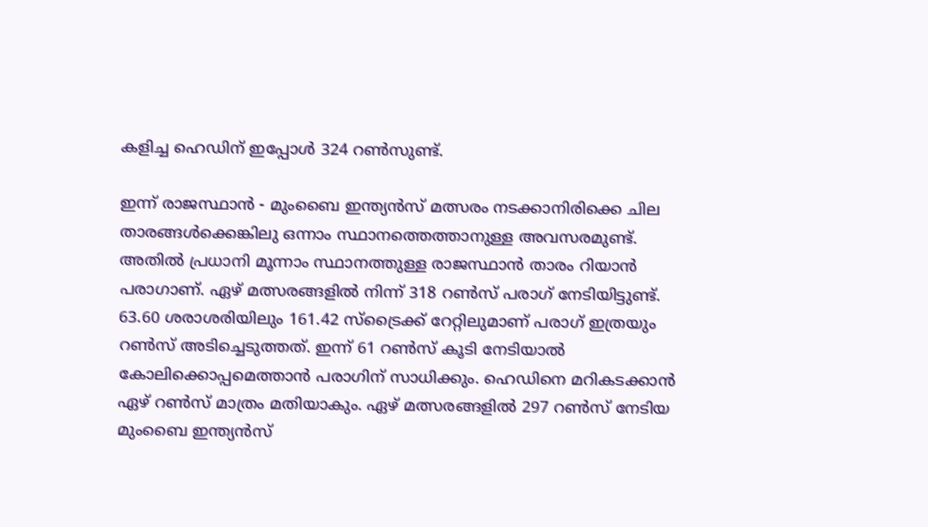കളിച്ച ഹെഡിന് ഇപ്പോള്‍ 324 റണ്‍സുണ്ട്.

ഇന്ന് രാജസ്ഥാന്‍ - മുംബൈ ഇന്ത്യന്‍സ് മത്സരം നടക്കാനിരിക്കെ ചില താരങ്ങള്‍ക്കെങ്കിലു ഒന്നാം സ്ഥാനത്തെത്താനുള്ള അവസരമുണ്ട്. അതില്‍ പ്രധാനി മൂന്നാം സ്ഥാനത്തുള്ള രാജസ്ഥാന്‍ താരം റിയാന്‍ പരാഗാണ്. ഏഴ് മത്സരങ്ങളില്‍ നിന്ന് 318 റണ്‍സ് പരാഗ് നേടിയിട്ടുണ്ട്. 63.60 ശരാശരിയിലും 161.42 സ്ട്രൈക്ക് റേറ്റിലുമാണ് പരാഗ് ഇത്രയും റണ്‍സ് അടിച്ചെടുത്തത്. ഇന്ന് 61 റണ്‍സ് കൂടി നേടിയാല്‍ കോലിക്കൊപ്പമെത്താന്‍ പരാഗിന് സാധിക്കും. ഹെഡിനെ മറികടക്കാന്‍ ഏഴ് റണ്‍സ് മാത്രം മതിയാകും. ഏഴ് മത്സരങ്ങളില്‍ 297 റണ്‍സ് നേടിയ മുംബൈ ഇന്ത്യന്‍സ്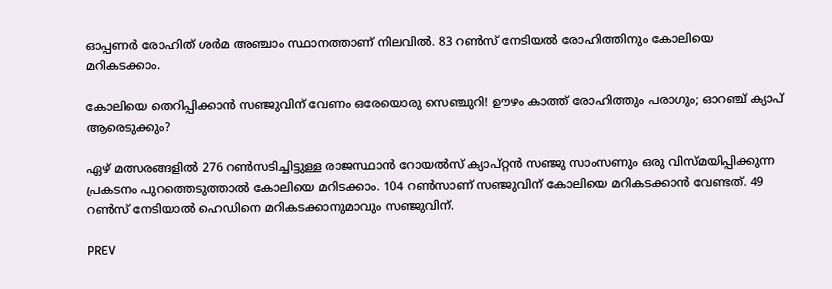ഓപ്പണര്‍ രോഹിത് ശര്‍മ അഞ്ചാം സ്ഥാനത്താണ് നിലവില്‍. 83 റണ്‍സ് നേടിയല്‍ രോഹിത്തിനും കോലിയെ മറികടക്കാം.

കോലിയെ തെറിപ്പിക്കാന്‍ സഞ്ജുവിന് വേണം ഒരേയൊരു സെഞ്ചുറി! ഊഴം കാത്ത് രോഹിത്തും പരാഗും; ഓറഞ്ച് ക്യാപ് ആരെടുക്കും?

ഏഴ് മത്സരങ്ങളില്‍ 276 റണ്‍സടിച്ചിട്ടുള്ള രാജസ്ഥാന്‍ റോയല്‍സ് ക്യാപ്റ്റന്‍ സഞ്ജു സാംസണും ഒരു വിസ്മയിപ്പിക്കുന്ന പ്രകടനം പുറത്തെടുത്താല്‍ കോലിയെ മറിടക്കാം. 104 റണ്‍സാണ് സഞ്ജുവിന് കോലിയെ മറികടക്കാന്‍ വേണ്ടത്. 49 റണ്‍സ് നേടിയാല്‍ ഹെഡിനെ മറികടക്കാനുമാവും സഞ്ജുവിന്.

PREV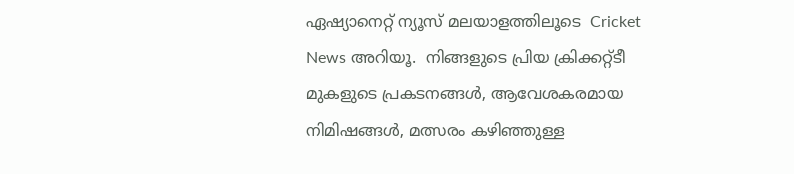ഏഷ്യാനെറ്റ് ന്യൂസ് മലയാളത്തിലൂടെ  Cricket News അറിയൂ.  നിങ്ങളുടെ പ്രിയ ക്രിക്കറ്റ്ടീ മുകളുടെ പ്രകടനങ്ങൾ, ആവേശകരമായ നിമിഷങ്ങൾ, മത്സരം കഴിഞ്ഞുള്ള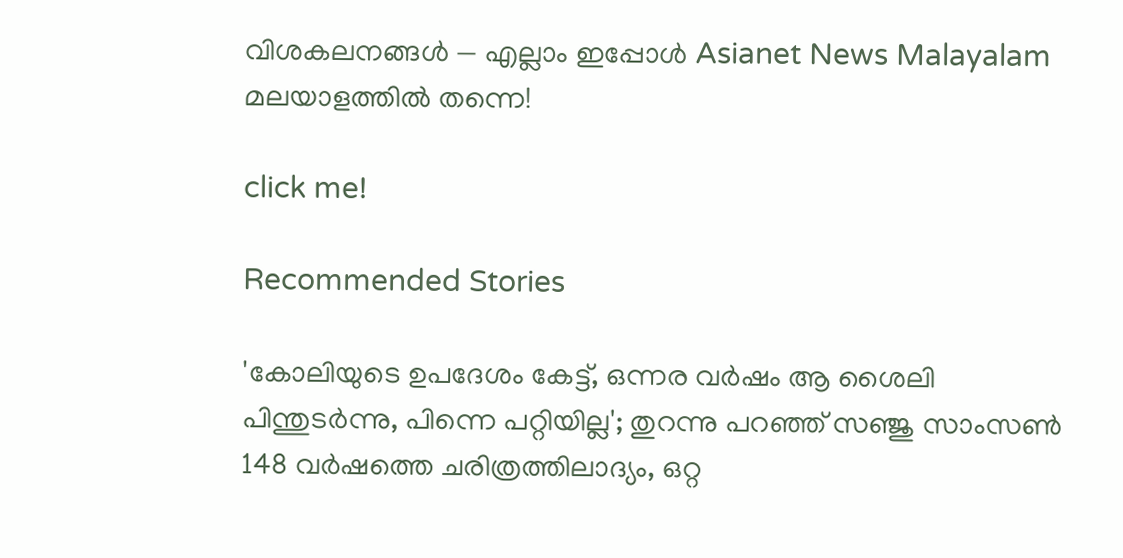വിശകലനങ്ങൾ — എല്ലാം ഇപ്പോൾ Asianet News Malayalam മലയാളത്തിൽ തന്നെ!

click me!

Recommended Stories

'കോലിയുടെ ഉപദേശം കേട്ട്, ഒന്നര വർഷം ആ ശൈലി പിന്തുടര്‍ന്നു, പിന്നെ പറ്റിയില്ല'; തുറന്നു പറഞ്ഞ് സഞ്ജു സാംസൺ
148 വര്‍ഷത്തെ ചരിത്രത്തിലാദ്യം, ഒറ്റ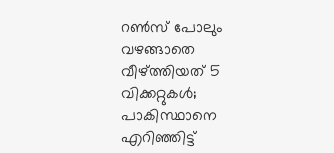റൺസ് പോലും വഴങ്ങാതെ വീഴ്ത്തിയത് 5 വിക്കറ്റുകൾ; പാകിസ്ഥാനെ എറിഞ്ഞിട്ട്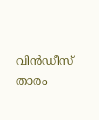വിൻഡീസ് താരം